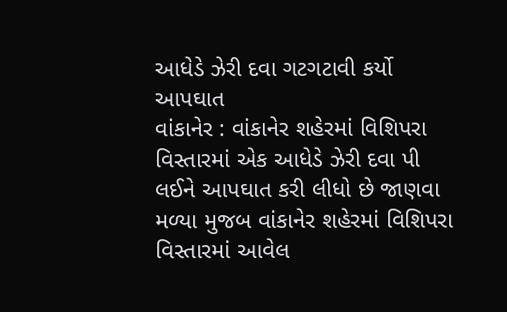આધેડે ઝેરી દવા ગટગટાવી કર્યો આપઘાત
વાંકાનેર : વાંકાનેર શહેરમાં વિશિપરા વિસ્તારમાં એક આધેડે ઝેરી દવા પી લઈને આપઘાત કરી લીધો છે જાણવા મળ્યા મુજબ વાંકાનેર શહેરમાં વિશિપરા વિસ્તારમાં આવેલ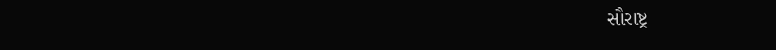સૌરાષ્ટ્ર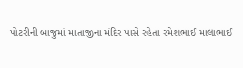પોટરીની બાજુમાં માતાજીના મંદિર પાસે રહેતા રમેશભાઈ માલાભાઈ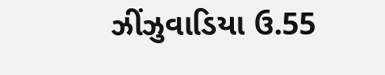ઝીંઝુવાડિયા ઉ.55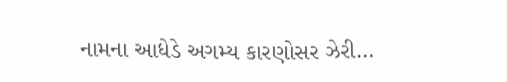નામના આધેડે અગમ્ય કારણોસર ઝેરી…